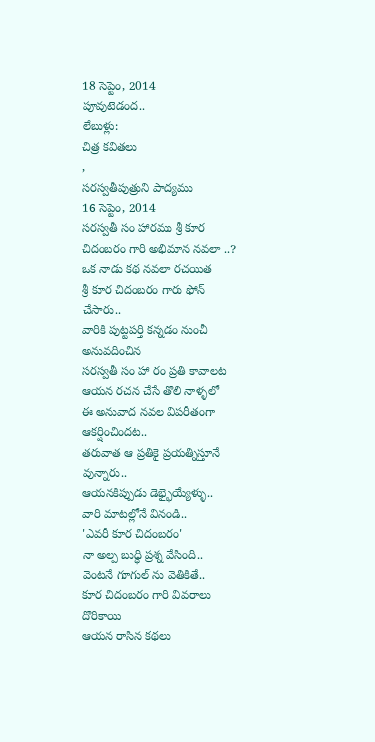18 సెప్టెం, 2014
పూవుటెడంద..
లేబుళ్లు:
చిత్ర కవితలు
,
సరస్వతీపుత్రుని పాద్యము
16 సెప్టెం, 2014
సరస్వతీ సం హారము శ్రీ కూర చిదంబరం గారి అభిమాన నవలా ..?
ఒక నాడు కథ నవలా రచయిత
శ్రీ కూర చిదంబరం గారు ఫోన్ చేసారు..
వారికి పుట్టపర్తి కన్నడం నుంచీ అనువదించిన
సరస్వతీ సం హా రం ప్రతి కావాలట
ఆయన రచన చేసే తొలి నాళ్ళలో
ఈ అనువాద నవల విపరీతంగా ఆకర్షించిందట..
తరువాత ఆ ప్రతికై ప్రయత్నిస్తూనే వున్నారు..
ఆయనకిప్పుడు డెభ్భైయ్యేళ్ళు..
వారి మాటల్లోనే వినండి..
'ఎవరీ కూర చిదంబరం'
నా అల్ప బుధ్ధి ప్రశ్న వేసింది..
వెంటనే గూగుల్ ను వెతికితే..
కూర చిదంబరం గారి వివరాలు దొరికాయి
ఆయన రాసిన కథలు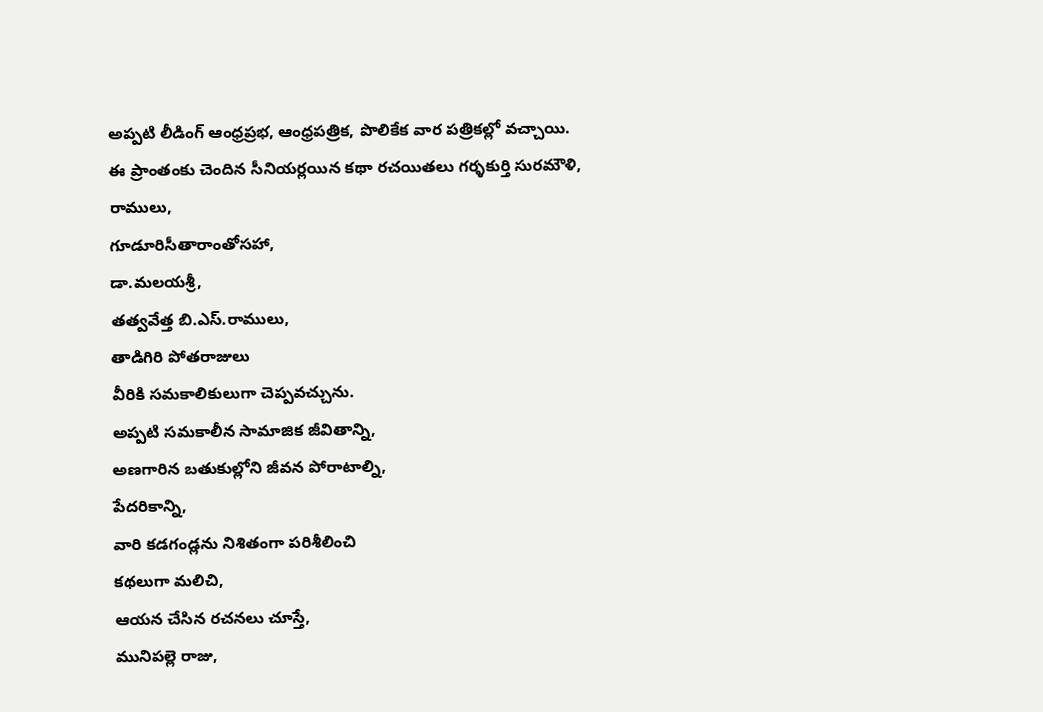అప్పటి లీడింగ్ ఆంధ్రప్రభ, ఆంధ్రపత్రిక, పొలికేక వార పత్రికల్లో వచ్చాయి.
ఈ ప్రాంతంకు చెందిన సీనియర్లయిన కథా రచయితలు గర్ళకుర్తి సురమౌళి,
రాములు,
గూడూరిసీతారాంతోసహా,
డా.మలయశ్రీ,
తత్వవేత్త బి.ఎస్.రాములు,
తాడిగిరి పోతరాజులు
వీరికి సమకాలికులుగా చెప్పవచ్చును.
అప్పటి సమకాలీన సామాజిక జీవితాన్ని,
అణగారిన బతుకుల్లోని జీవన పోరాటాల్ని,
పేదరికాన్ని,
వారి కడగండ్లను నిశితంగా పరిశీలించి
కథలుగా మలిచి,
ఆయన చేసిన రచనలు చూస్తే,
మునిపల్లె రాజు,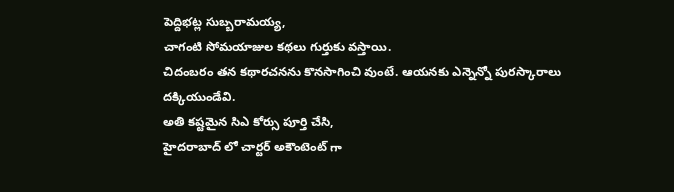పెద్దిభట్ల సుబ్బరామయ్య,
చాగంటి సోమయాజుల కథలు గుర్తుకు వస్తాయి.
చిదంబరం తన కథారచనను కొనసాగించి వుంటే. ఆయనకు ఎన్నెన్నో పురస్కారాలు దక్కియుండేవి.
అతి కష్టమైన సిఎ కోర్సు పూర్తి చేసి,
హైదరాబాద్ లో చార్టర్ అకౌంటెంట్ గా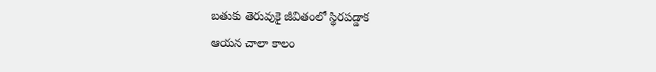బతుకు తెరువుకై జీవితంలో స్థిరపడ్డాక
ఆయన చాలా కాలం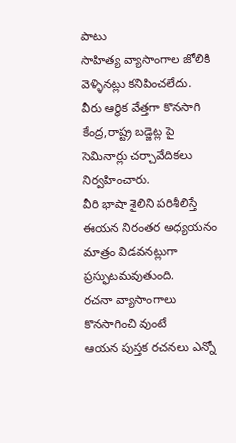పాటు
సాహిత్య వ్యాసాంగాల జోలికి వెళ్ళినట్లు కనిపించలేదు.
వీరు ఆర్థిక వేత్తగా కొనసాగి
కేంద్ర,రాష్ట్ర బడ్జెట్ల పై సెమినార్లు చర్చావేదికలు నిర్వహించారు.
వీరి భాషా శైలిని పరిశీలిస్తే
ఈయన నిరంతర అధ్యయనం మాత్రం విడవనట్లుగా ప్రస్ఫుటమవుతుంది.
రచనా వ్యాసాంగాలు కొనసాగించి వుంటే
ఆయన పుస్తక రచనలు ఎన్నో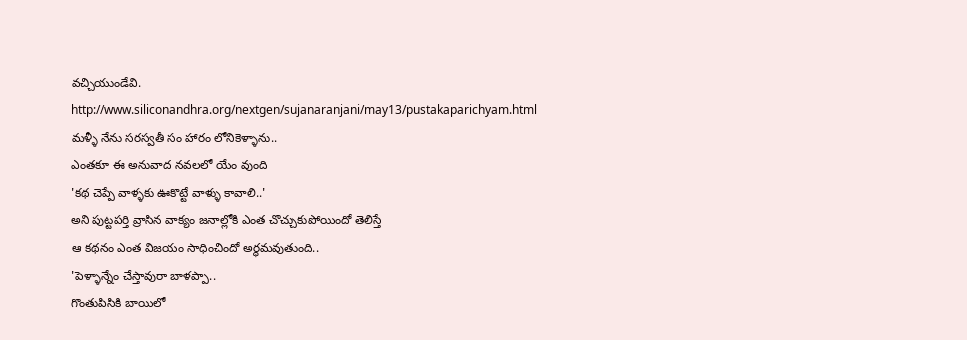వచ్చియుండేవి.
http://www.siliconandhra.org/nextgen/sujanaranjani/may13/pustakaparichyam.html
మళ్ళీ నేను సరస్వతీ సం హారం లోనికెళ్ళాను..
ఎంతకూ ఈ అనువాద నవలలో యేం వుంది
'కథ చెప్పే వాళ్ళకు ఊకొట్టే వాళ్ళు కావాలి..'
అని పుట్టపర్తి వ్రాసిన వాక్యం జనాల్లోకి ఎంత చొచ్చుకుపోయిందో తెలిస్తే
ఆ కథనం ఎంత విజయం సాధించిందో అర్థమవుతుంది..
'పెళ్ళాన్నేం చేస్తావురా బాళప్పా..
గొంతుపిసికి బాయిలో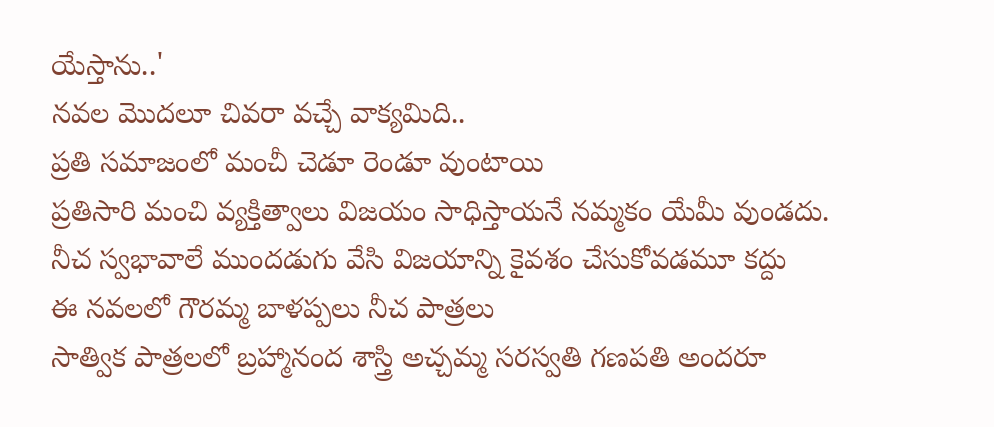యేస్తాను..'
నవల మొదలూ చివరా వచ్చే వాక్యమిది..
ప్రతి సమాజంలో మంచీ చెడూ రెండూ వుంటాయి
ప్రతిసారి మంచి వ్యక్తిత్వాలు విజయం సాధిస్తాయనే నమ్మకం యేమీ వుండదు.
నీచ స్వభావాలే ముందడుగు వేసి విజయాన్ని కైవశం చేసుకోవడమూ కద్దు
ఈ నవలలో గౌరమ్మ బాళప్పలు నీచ పాత్రలు
సాత్విక పాత్రలలో బ్రహ్మానంద శాస్త్రి అచ్చమ్మ సరస్వతి గణపతి అందరూ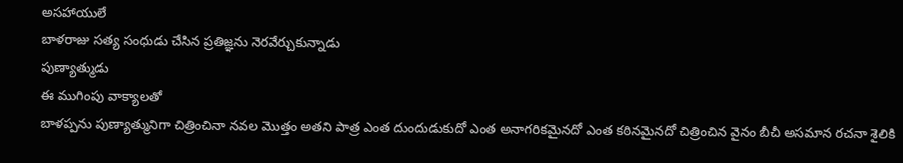అసహాయులే
బాళరాజు సత్య సంధుడు చేసిన ప్రతిజ్ఞను నెరవేర్చుకున్నాడు
పుణ్యాత్ముడు
ఈ ముగింపు వాక్యాలతో
బాళప్పను పుణ్యాత్మునిగా చిత్రించినా నవల మొత్తం అతని పాత్ర ఎంత దుందుడుకుదో ఎంత అనాగరికమైనదో ఎంత కఠినమైనదో చిత్రించిన వైనం బీచీ అసమాన రచనా శైలికి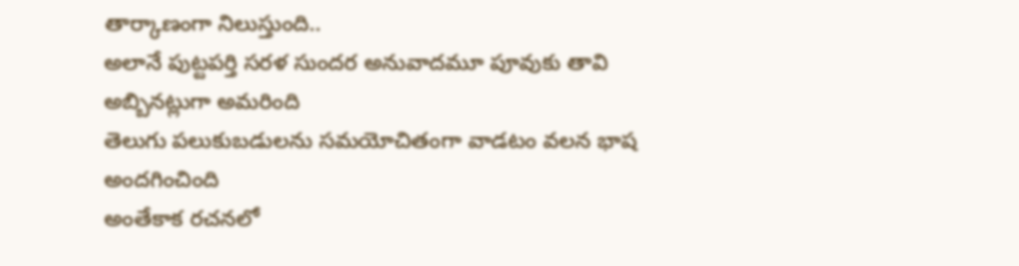తార్కాణంగా నిలుస్తుంది..
అలానే పుట్టపర్తి సరళ సుందర అనువాదమూ పూవుకు తావి అబ్బినట్లుగా అమరింది
తెలుగు పలుకుబడులను సమయోచితంగా వాడటం వలన భాష అందగించింది
అంతేకాక రచనలో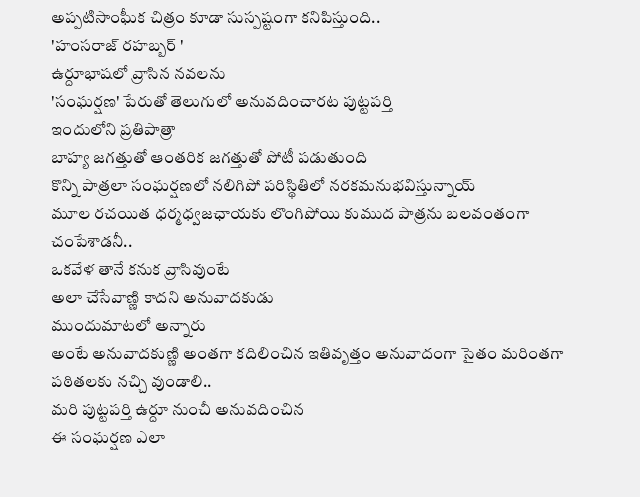అప్పటిసాంఘీక చిత్రం కూడా సుస్పష్టంగా కనిపిస్తుంది..
'హంసరాజ్ రహబ్బర్ '
ఉర్దూభాషలో వ్రాసిన నవలను
'సంఘర్షణ' పేరుతో తెలుగులో అనువదించారట పుట్టపర్తి
ఇందులోని ప్రతిపాత్రా
బాహ్య జగత్తుతో ఆంతరిక జగత్తుతో పోటీ పడుతుంది
కొన్ని పాత్రలా సంఘర్షణలో నలిగిపో పరిస్థితిలో నరకమనుభవిస్తున్నాయ్
మూల రచయిత ధర్మధ్వజఛాయకు లొంగిపోయి కుముద పాత్రను బలవంతంగా చంపేశాడనీ..
ఒకవేళ తానే కనుక వ్రాసివుంటే
అలా చేసేవాణ్ణి కాదని అనువాదకుడు
ముందుమాటలో అన్నారు
అంటే అనువాదకుణ్ణి అంతగా కదిలించిన ఇతివృత్తం అనువాదంగా సైతం మరింతగా
పఠితలకు నచ్చి వుండాలి..
మరి పుట్టపర్తి ఉర్దూ నుంచీ అనువదించిన
ఈ సంఘర్షణ ఎలా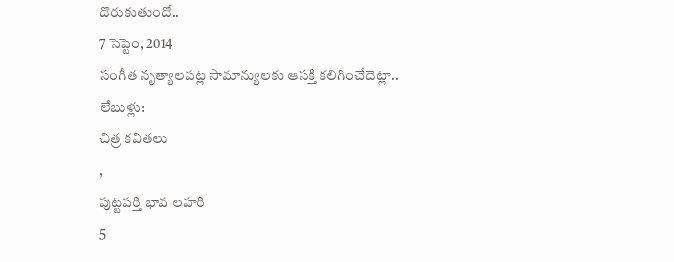దొరుకుతుందో..
7 సెప్టెం, 2014
సంగీత నృత్యాలపట్ల సామాన్యులకు ఆసక్తి కలిగించేదెట్లా..
లేబుళ్లు:
చిత్ర కవితలు
,
పుట్టపర్తి భావ లహరి
5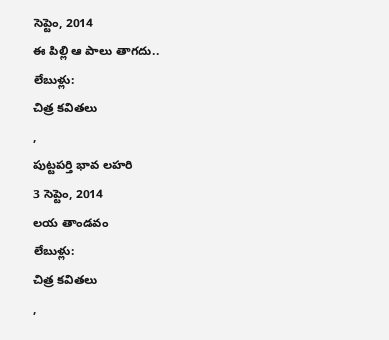సెప్టెం, 2014
ఈ పిల్లి ఆ పాలు తాగదు..
లేబుళ్లు:
చిత్ర కవితలు
,
పుట్టపర్తి భావ లహరి
3 సెప్టెం, 2014
లయ తాండవం
లేబుళ్లు:
చిత్ర కవితలు
,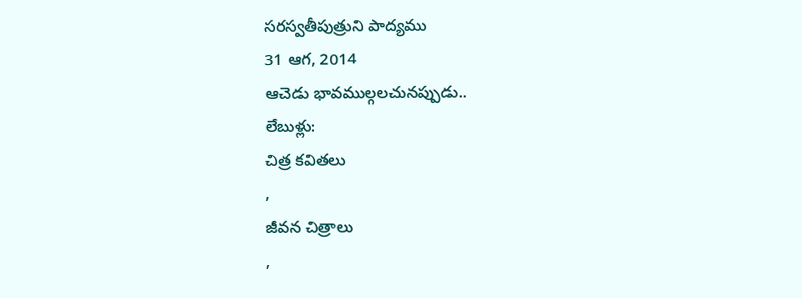సరస్వతీపుత్రుని పాద్యము
31 ఆగ, 2014
ఆచెడు భావముల్గలచునప్పుడు..
లేబుళ్లు:
చిత్ర కవితలు
,
జీవన చిత్రాలు
,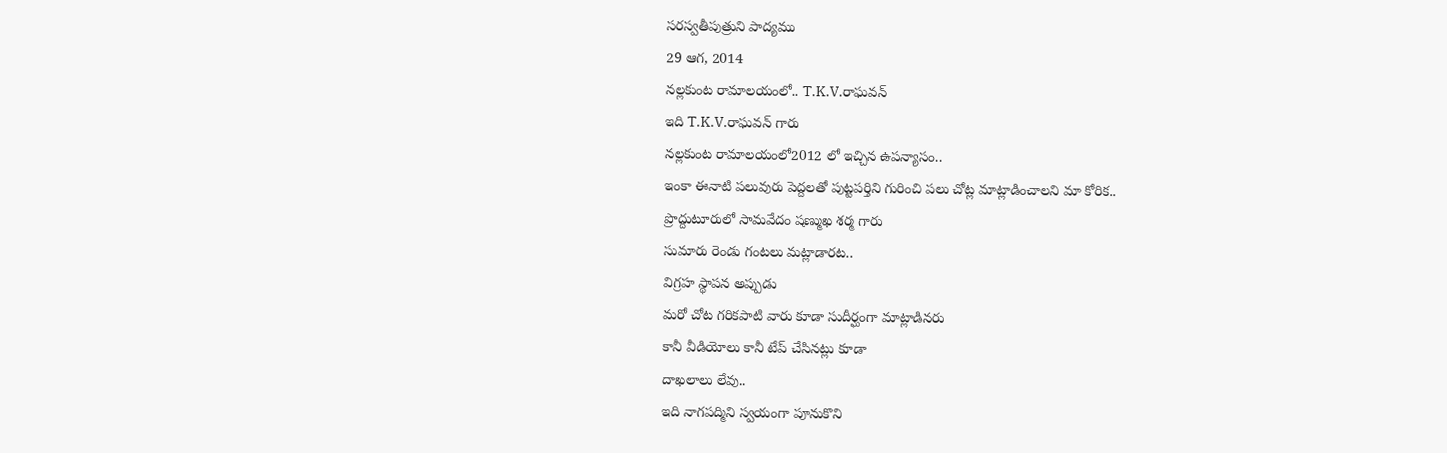సరస్వతీపుత్రుని పాద్యము
29 ఆగ, 2014
నల్లకుంట రామాలయంలో.. T.K.V.రాఘవన్
ఇది T.K.V.రాఘవన్ గారు
నల్లకుంట రామాలయంలో2012 లో ఇచ్చిన ఉపన్యాసం..
ఇంకా ఈనాటి పలువురు పెద్దలతో పుట్టపర్తిని గురించి పలు చోట్ల మాట్లాడించాలని మా కోరిక..
ప్రొద్దుటూరులో సామవేదం షణ్ముఖ శర్మ గారు
సుమారు రెండు గంటలు మట్లాడారట..
విగ్రహ స్థాపన అప్పుడు
మరో చోట గరికపాటి వారు కూడా సుదీర్ఘంగా మాట్లాడినరు
కానీ వీడియోలు కానీ టేప్ చేసినట్లు కూడా
దాఖలాలు లేవు..
ఇది నాగపద్మిని స్వయంగా పూనుకొని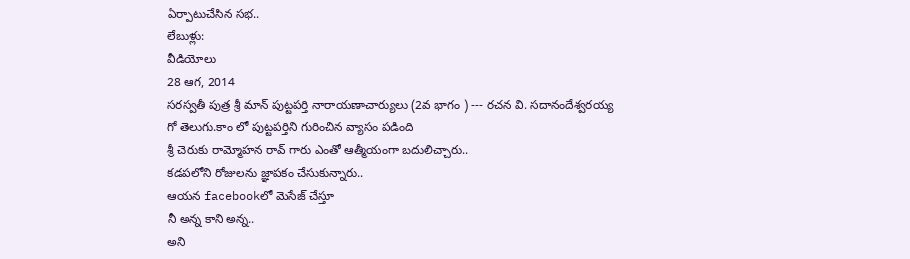ఏర్పాటుచేసిన సభ..
లేబుళ్లు:
వీడియోలు
28 ఆగ, 2014
సరస్వతీ పుత్ర శ్రీ మాన్ పుట్టపర్తి నారాయణాచార్యులు (2వ భాగం ) --- రచన వి. సదానందేశ్వరయ్య
గో తెలుగు.కాం లో పుట్టపర్తిని గురించిన వ్యాసం పడింది
శ్రీ చెరుకు రామ్మోహన రావ్ గారు ఎంతో ఆత్మీయంగా బదులిచ్చారు..
కడపలోని రోజులను జ్ఞాపకం చేసుకున్నారు..
ఆయన facebookలో మెసేజ్ చేస్తూ
నీ అన్న కాని అన్న..
అని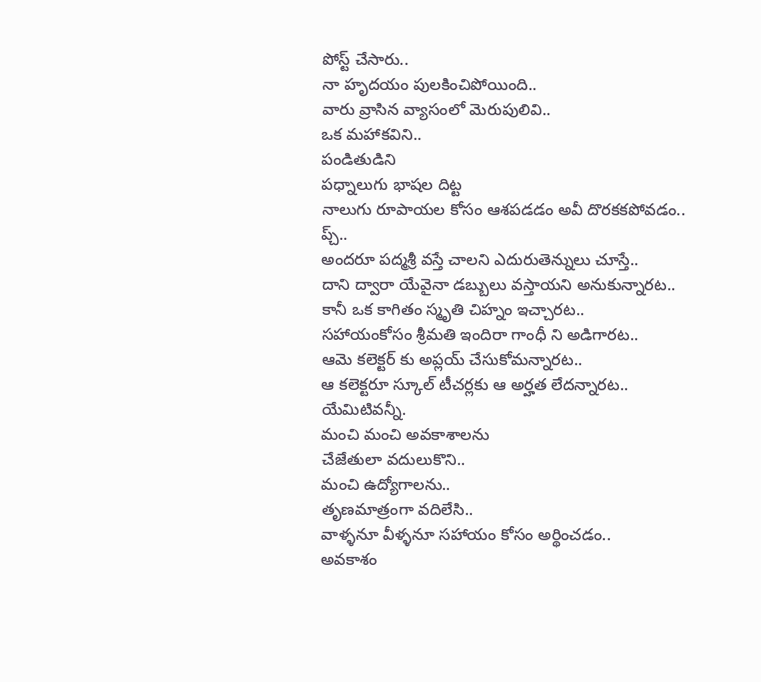పోస్ట్ చేసారు..
నా హృదయం పులకించిపోయింది..
వారు వ్రాసిన వ్యాసంలో మెరుపులివి..
ఒక మహాకవిని..
పండితుడిని
పధ్నాలుగు భాషల దిట్ట
నాలుగు రూపాయల కోసం ఆశపడడం అవీ దొరకకపోవడం..
ప్చ్..
అందరూ పద్మశ్రీ వస్తే చాలని ఎదురుతెన్నులు చూస్తే..
దాని ద్వారా యేవైనా డబ్బులు వస్తాయని అనుకున్నారట..
కానీ ఒక కాగితం స్మృతి చిహ్నం ఇచ్చారట..
సహాయంకోసం శ్రీమతి ఇందిరా గాంధీ ని అడిగారట..
ఆమె కలెక్టర్ కు అప్లయ్ చేసుకోమన్నారట..
ఆ కలెక్టరూ స్కూల్ టీచర్లకు ఆ అర్హత లేదన్నారట..
యేమిటివన్నీ.
మంచి మంచి అవకాశాలను
చేజేతులా వదులుకొని..
మంచి ఉద్యోగాలను..
తృణమాత్రంగా వదిలేసి..
వాళ్ళనూ వీళ్ళనూ సహాయం కోసం అర్థించడం..
అవకాశం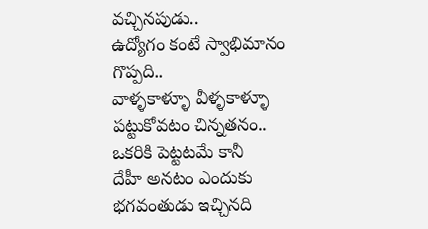వచ్చినపుడు..
ఉద్యోగం కంటే స్వాభిమానం గొప్పది..
వాళ్ళకాళ్ళూ వీళ్ళకాళ్ళూ పట్టుకోవటం చిన్నతనం..
ఒకరికి పెట్టటమే కానీ
దేహీ అనటం ఎందుకు
భగవంతుడు ఇచ్చినది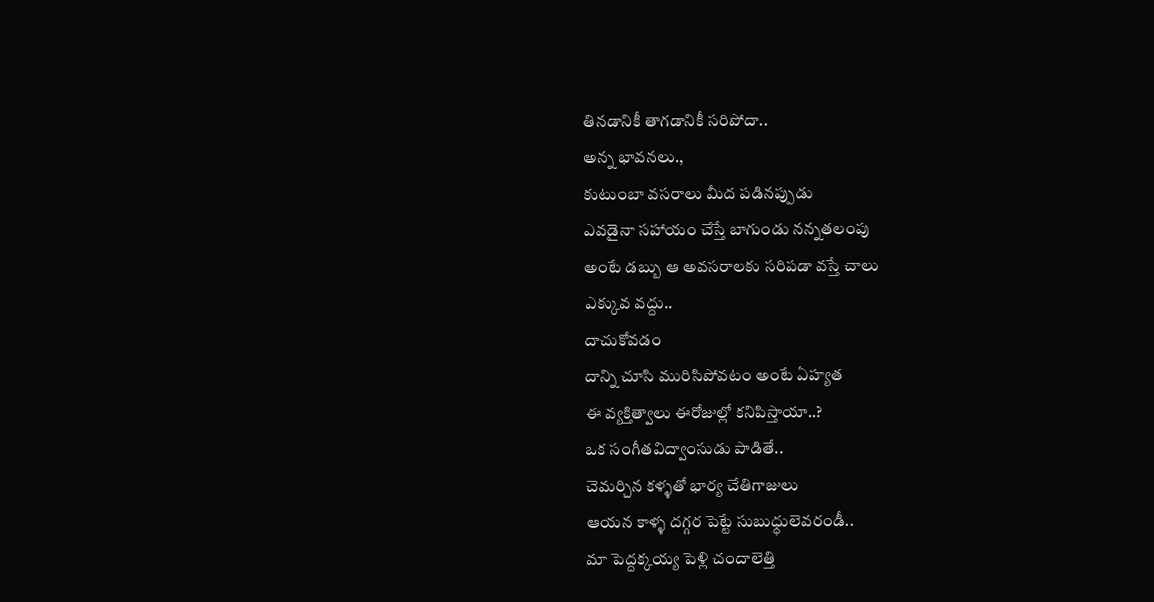తినడానికీ తాగడానికీ సరిపోదా..
అన్న భావనలు.,
కుటుంబా వసరాలు మీద పడినప్పుడు
ఎవడైనా సహాయం చేస్తే బాగుండు నన్నతలంపు
అంటే డబ్బు ఆ అవసరాలకు సరిపడా వస్తే చాలు
ఎక్కువ వద్దు..
దాచుకోవడం
దాన్ని చూసి మురిసిపోవటం అంటే ఏహ్యత
ఈ వ్యక్తిత్వాలు ఈరోజుల్లో కనిపిస్తాయా..?
ఒక సంగీతవిద్వాంసుడు పాడితే..
చెమర్చిన కళ్ళతో భార్య చేతిగాజులు
ఆయన కాళ్ళ దగ్గర పెట్టే సుబుధ్ధులెవరండీ..
మా పెద్దక్కయ్య పెళ్లి చందాలెత్తి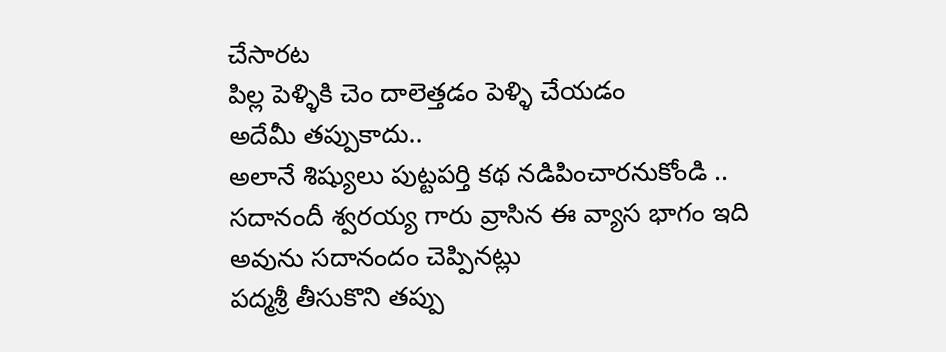చేసారట
పిల్ల పెళ్ళికి చెం దాలెత్తడం పెళ్ళి చేయడం
అదేమీ తప్పుకాదు..
అలానే శిష్యులు పుట్టపర్తి కథ నడిపించారనుకోండి ..
సదానందీ శ్వరయ్య గారు వ్రాసిన ఈ వ్యాస భాగం ఇది
అవును సదానందం చెప్పినట్లు
పద్మశ్రీ తీసుకొని తప్పు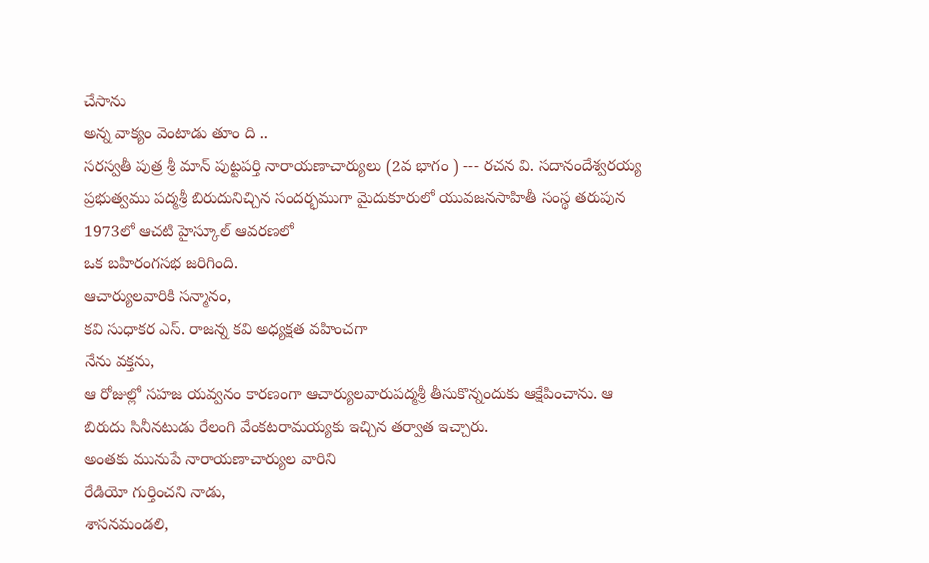చేసాను
అన్న వాక్యం వెంటాడు తూం ది ..
సరస్వతీ పుత్ర శ్రీ మాన్ పుట్టపర్తి నారాయణాచార్యులు (2వ భాగం ) --- రచన వి. సదానందేశ్వరయ్య
ప్రభుత్వము పద్మశ్రీ బిరుదునిచ్చిన సందర్భముగా మైదుకూరులో యువజనసాహితీ సంస్థ తరుపున 1973లో ఆచటి హైస్కూల్ ఆవరణలో
ఒక బహిరంగసభ జరిగింది.
ఆచార్యులవారికి సన్మానం,
కవి సుధాకర ఎస్. రాజన్న కవి అధ్యక్షత వహించగా
నేను వక్తను,
ఆ రోజుల్లో సహజ యవ్వనం కారణంగా ఆచార్యులవారుపద్మశ్రీ తీసుకొన్నందుకు ఆక్షేపించాను. ఆ బిరుదు సినీనటుడు రేలంగి వేంకటరామయ్యకు ఇచ్చిన తర్వాత ఇచ్చారు.
అంతకు మునుపే నారాయణాచార్యుల వారిని
రేడియో గుర్తించని నాడు,
శాసనమండలి,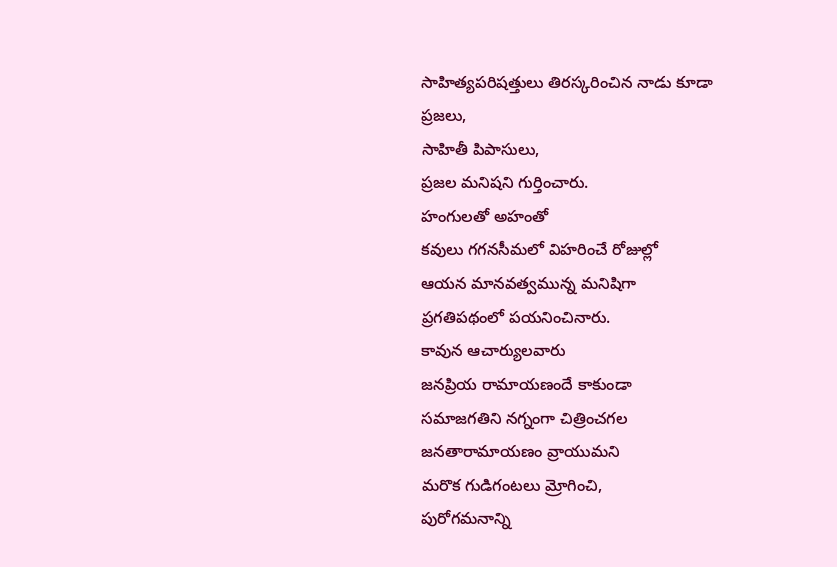సాహిత్యపరిషత్తులు తిరస్కరించిన నాడు కూడా
ప్రజలు,
సాహితీ పిపాసులు,
ప్రజల మనిషని గుర్తించారు.
హంగులతో అహంతో
కవులు గగనసీమలో విహరించే రోజుల్లో
ఆయన మానవత్వమున్న మనిషిగా
ప్రగతిపథంలో పయనించినారు.
కావున ఆచార్యులవారు
జనప్రియ రామాయణందే కాకుండా
సమాజగతిని నగ్నంగా చిత్రించగల
జనతారామాయణం వ్రాయుమని
మరొక గుడిగంటలు మ్రోగించి,
పురోగమనాన్ని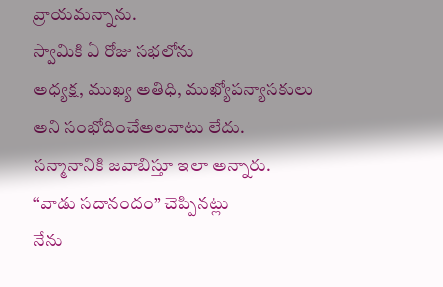వ్రాయమన్నాను.
స్వామికి ఏ రోజు సభలోను
అధ్యక్ష, ముఖ్య అతిధి, ముఖ్యోపన్యాసకులు అని సంభోదించేఅలవాటు లేదు.
సన్మానానికి జవాబిస్తూ ఇలా అన్నారు.
“వాడు సదానందం” చెప్పినట్లు
నేను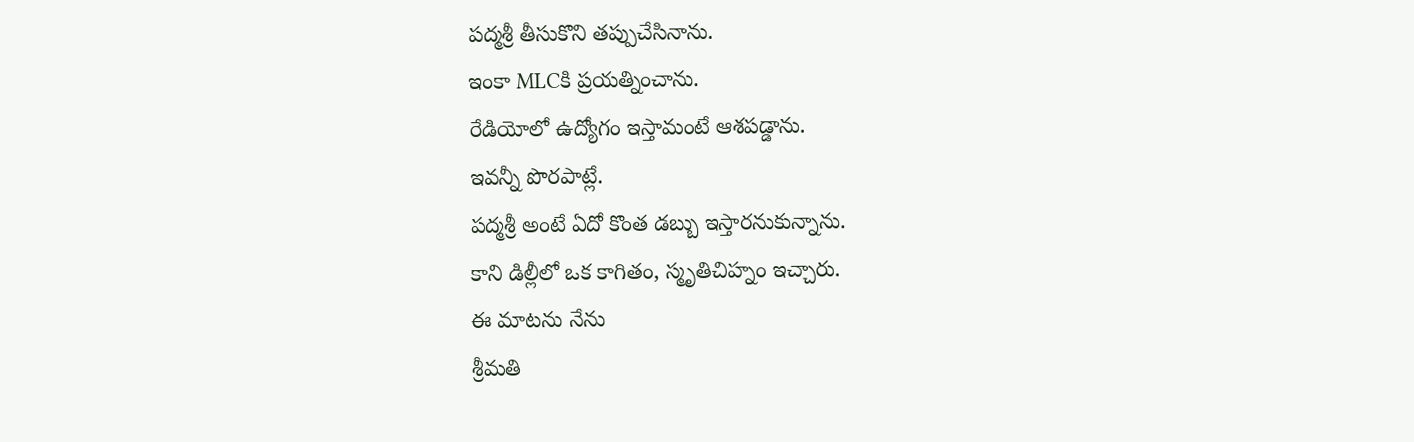పద్మశ్రీ తీసుకొని తప్పుచేసినాను.
ఇంకా MLCకి ప్రయత్నించాను.
రేడియోలో ఉద్యోగం ఇస్తామంటే ఆశపడ్డాను.
ఇవన్నీ పొరపాట్లే.
పద్మశ్రీ అంటే ఏదో కొంత డబ్బు ఇస్తారనుకున్నాను.
కాని డిల్లీలో ఒక కాగితం, స్మృతిచిహ్నం ఇచ్చారు.
ఈ మాటను నేను
శ్రీమతి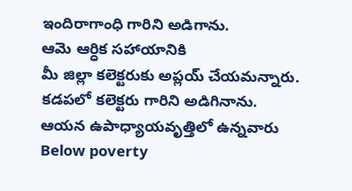ఇందిరాగాంధి గారిని అడిగాను.
ఆమె ఆర్ధిక సహాయానికి
మీ జిల్లా కలెక్టరుకు అప్లయ్ చేయమన్నారు.
కడపలో కలెక్టరు గారిని అడిగినాను.
ఆయన ఉపాధ్యాయవృత్తిలో ఉన్నవారు
Below poverty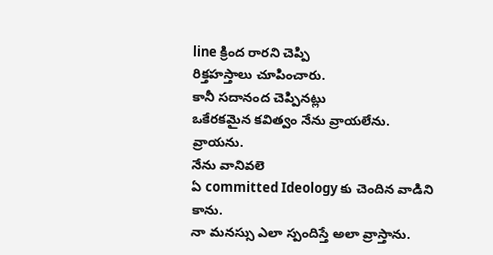line క్రింద రారని చెప్పి
రిక్తహస్తాలు చూపించారు.
కానీ సదానంద చెప్పినట్లు
ఒకేరకమైన కవిత్వం నేను వ్రాయలేను.
వ్రాయను.
నేను వానివలె
ఏ committed Ideology కు చెందిన వాడిని కాను.
నా మనస్సు ఎలా స్పందిస్తే అలా వ్రాస్తాను.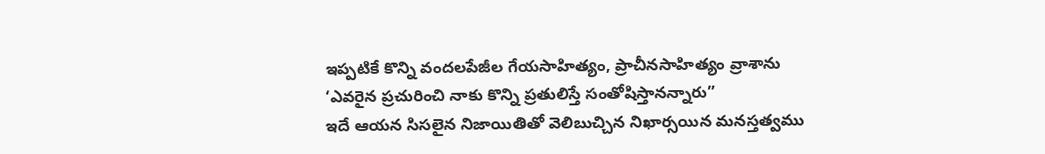ఇప్పటికే కొన్ని వందలపేజీల గేయసాహిత్యం, ప్రాచీనసాహిత్యం వ్రాశాను
‘ఎవరైన ప్రచురించి నాకు కొన్ని ప్రతులిస్తే సంతోషిస్తానన్నారు”
ఇదే ఆయన సిసలైన నిజాయితితో వెలిబుచ్చిన నిఖార్సయిన మనస్తత్వము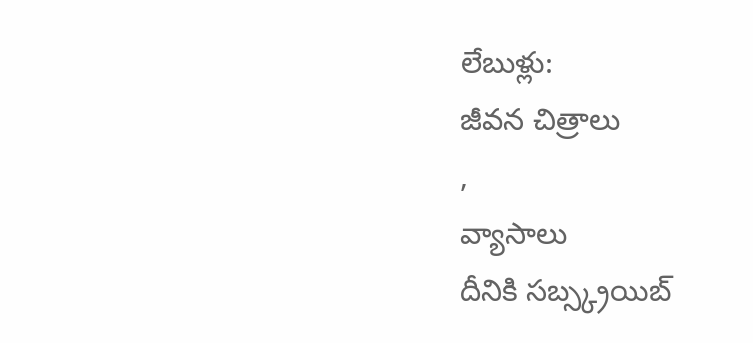లేబుళ్లు:
జీవన చిత్రాలు
,
వ్యాసాలు
దీనికి సబ్స్క్రయిబ్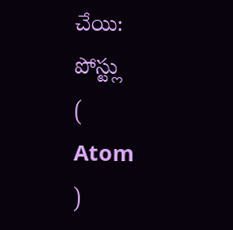చేయి:
పోస్ట్లు
(
Atom
)